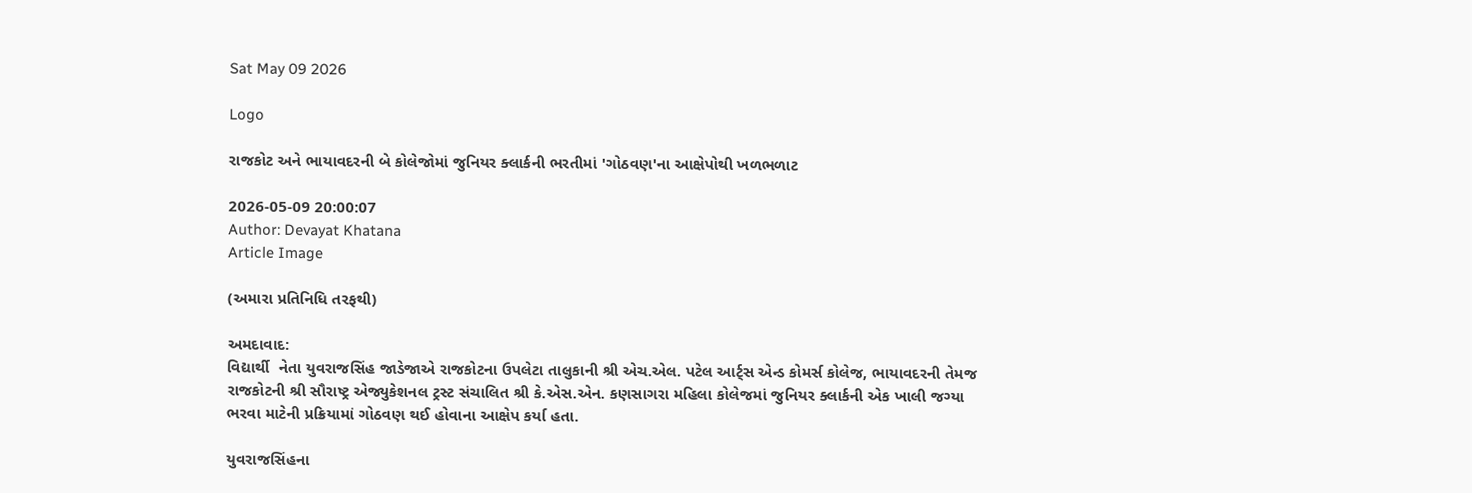Sat May 09 2026

Logo

રાજકોટ અને ભાયાવદરની બે કોલેજોમાં જુનિયર ક્લાર્કની ભરતીમાં 'ગોઠવણ'ના આક્ષેપોથી ખળભળાટ

2026-05-09 20:00:07
Author: Devayat Khatana
Article Image

(અમારા પ્રતિનિધિ તરફથી)

અમદાવાદ:
વિદ્યાર્થી  નેતા યુવરાજસિંહ જાડેજાએ રાજકોટના ઉપલેટા તાલુકાની શ્રી એચ.એલ. પટેલ આર્ટ્સ એન્ડ કોમર્સ કોલેજ, ભાયાવદરની તેમજ રાજકોટની શ્રી સૌરાષ્ટ્ર એજ્યુકેશનલ ટ્રસ્ટ સંચાલિત શ્રી કે.એસ.એન. કણસાગરા મહિલા કોલેજમાં જુનિયર ક્લાર્કની એક ખાલી જગ્યા ભરવા માટેની પ્રક્રિયામાં ગોઠવણ થઈ હોવાના આક્ષેપ કર્યા હતા.

યુવરાજસિંહના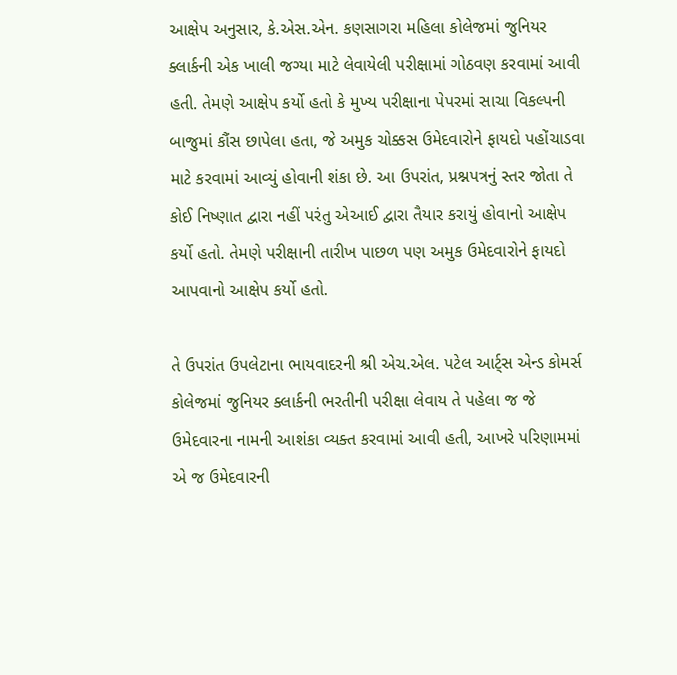આક્ષેપ અનુસાર, કે.એસ.એન. કણસાગરા મહિલા કોલેજમાં જુનિયર ક્લાર્કની એક ખાલી જગ્યા માટે લેવાયેલી પરીક્ષામાં ગોઠવણ કરવામાં આવી હતી. તેમણે આક્ષેપ કર્યો હતો કે મુખ્ય પરીક્ષાના પેપરમાં સાચા વિકલ્પની બાજુમાં કૌંસ છાપેલા હતા, જે અમુક ચોક્કસ ઉમેદવારોને ફાયદો પહોંચાડવા માટે કરવામાં આવ્યું હોવાની શંકા છે. આ ઉપરાંત, પ્રશ્નપત્રનું સ્તર જોતા તે કોઈ નિષ્ણાત દ્વારા નહીં પરંતુ એઆઈ દ્વારા તૈયાર કરાયું હોવાનો આક્ષેપ કર્યો હતો. તેમણે પરીક્ષાની તારીખ પાછળ પણ અમુક ઉમેદવારોને ફાયદો આપવાનો આક્ષેપ કર્યો હતો.

તે ઉપરાંત ઉપલેટાના ભાયવાદરની શ્રી એચ.એલ. પટેલ આર્ટ્સ એન્ડ કોમર્સ કોલેજમાં જુનિયર ક્લાર્કની ભરતીની પરીક્ષા લેવાય તે પહેલા જ જે ઉમેદવારના નામની આશંકા વ્યક્ત કરવામાં આવી હતી, આખરે પરિણામમાં એ જ ઉમેદવારની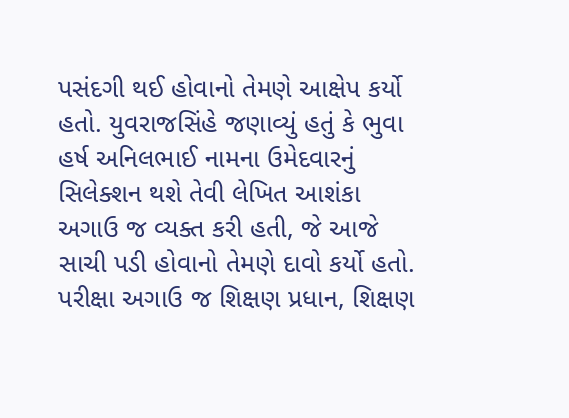પસંદગી થઈ હોવાનો તેમણે આક્ષેપ કર્યો હતો. યુવરાજસિંહે જણાવ્યું હતું કે ભુવા હર્ષ અનિલભાઈ નામના ઉમેદવારનું સિલેક્શન થશે તેવી લેખિત આશંકા અગાઉ જ વ્યક્ત કરી હતી, જે આજે સાચી પડી હોવાનો તેમણે દાવો કર્યો હતો. પરીક્ષા અગાઉ જ શિક્ષણ પ્રધાન, શિક્ષણ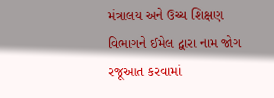મંત્રાલય અને ઉચ્ચ શિક્ષણ વિભાગને ઈમેલ દ્વારા નામ જોગ રજૂઆત કરવામાં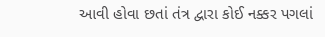આવી હોવા છતાં તંત્ર દ્વારા કોઈ નક્કર પગલાં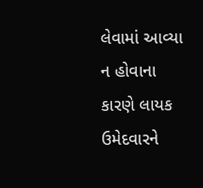લેવામાં આવ્યા ન હોવાના કારણે લાયક ઉમેદવારને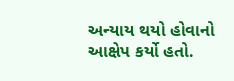અન્યાય થયો હોવાનો આક્ષેપ કર્યો હતો.